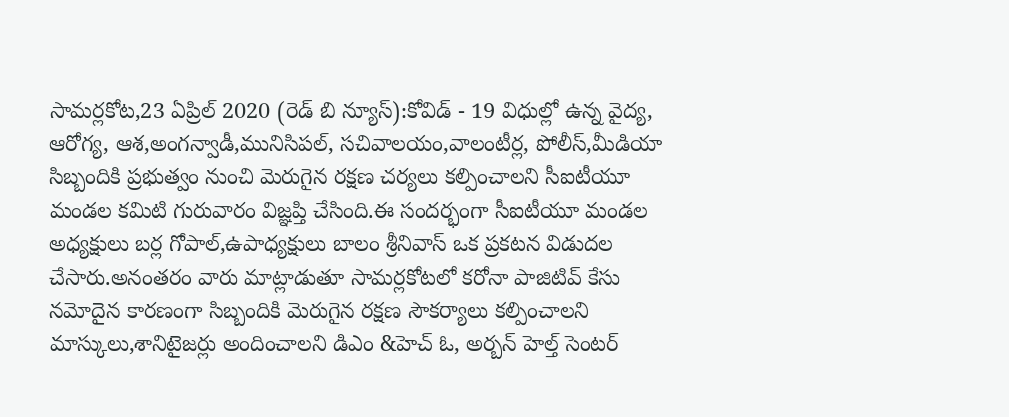సామర్లకోట,23 ఏప్రిల్ 2020 (రెడ్ బి న్యూస్):కోవిడ్ - 19 విధుల్లో ఉన్న వైద్య, ఆరోగ్య, ఆశ,అంగన్వాడీ,మునిసిపల్, సచివాలయం,వాలంటీర్ల, పోలీస్,మీడియా సిబ్బందికి ప్రభుత్వం నుంచి మెరుగైన రక్షణ చర్యలు కల్పించాలని సీఐటీయూ మండల కమిటి గురువారం విజ్ఞప్తి చేసింది.ఈ సందర్భంగా సీఐటీయూ మండల అధ్యక్షులు బర్ల గోపాల్,ఉపాధ్యక్షులు బాలం శ్రీనివాస్ ఒక ప్రకటన విడుదల చేసారు.అనంతరం వారు మాట్లాడుతూ సామర్లకోటలో కరోనా పాజిటివ్ కేసు నమోదైన కారణంగా సిబ్బందికి మెరుగైన రక్షణ సౌకర్యాలు కల్పించాలని మాస్కులు,శానిటైజర్లు అందించాలని డిఎం &హెచ్ ఓ, అర్బన్ హెల్త్ సెంటర్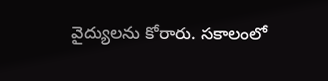వైద్యులను కోరారు. సకాలంలో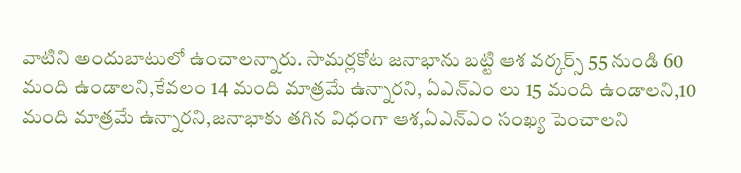వాటిని అందుబాటులో ఉంచాలన్నారు. సామర్లకోట జనాభాను బట్టి ఆశ వర్కర్స్ 55 నుండి 60 మంది ఉండాలని,కేవలం 14 మంది మాత్రమే ఉన్నారని, ఏఎన్ఎం లు 15 మంది ఉండాలని,10 మంది మాత్రమే ఉన్నారని,జనాభాకు తగిన విధంగా ఆశ,ఏఎన్ఎం సంఖ్య పెంచాలని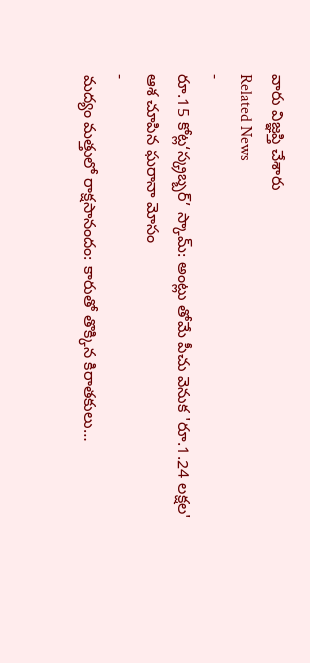వారు విజ్ఞప్తి చేశారు
Related News
-
రూ.15 కోట్ల‘స్క్రబ్బర్’ స్కామ్: అంట్లు తోమే పీచు వెనుక 'రూ.1.24 లక్షల' ఆశ చూపిన ఘరానా మోసం
-
మద్యం మత్తులో రాక్షసానందం: కారుతో తొక్కిన కిరాతకులు…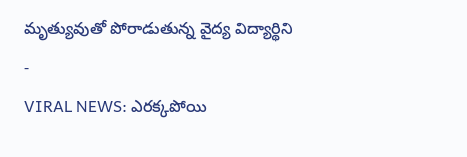మృత్యువుతో పోరాడుతున్న వైద్య విద్యార్థిని
-
VIRAL NEWS: ఎరక్కపోయి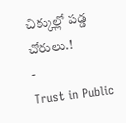చిక్కుల్లో పడ్డ చోరులు.!
-
Trust in Public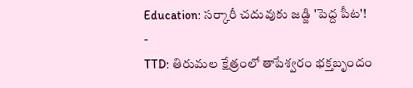Education: సర్కారీ చదువుకు జడ్జి 'పెద్ద పీట'!
-
TTD: తిరుమల క్షేత్రంలో తాపేశ్వరం భక్తబృందం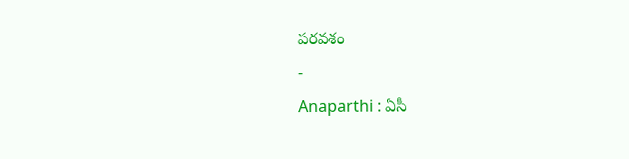పరవశం
-
Anaparthi : ఏసీ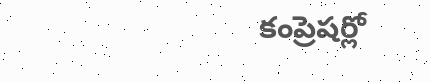కంప్రెషర్లో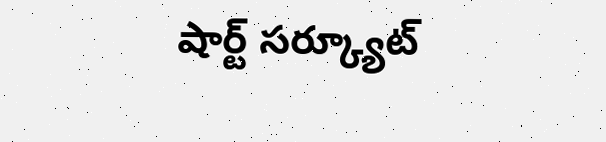షార్ట్ సర్క్యూట్